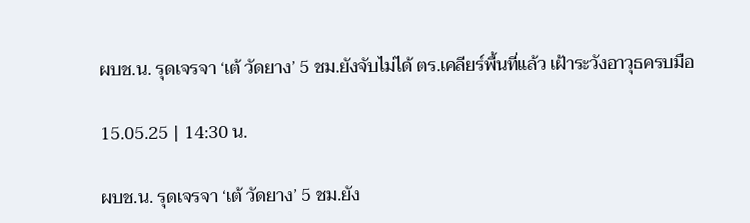ผบช.น. รุดเจรจา ‘เต้ วัดยาง’ 5 ชม.ยังจับไม่ได้ ตร.เคลียร์พื้นที่แล้ว เฝ้าระวังอาวุธครบมือ

15.05.25 | 14:30 น.

ผบช.น. รุดเจรจา ‘เต้ วัดยาง’ 5 ชม.ยัง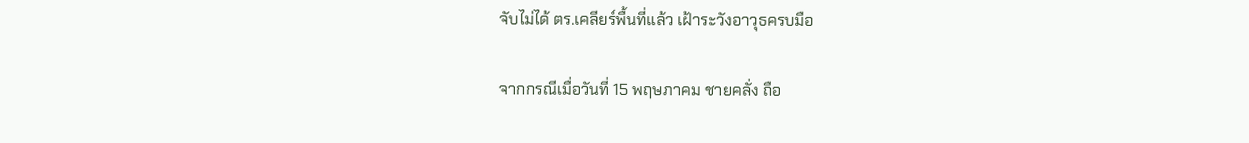จับไม่ได้ ตร.เคลียร์พื้นที่แล้ว เฝ้าระวังอาวุธครบมือ

จากกรณีเมื่อวันที่ 15 พฤษภาคม ชายคลั่ง ถือ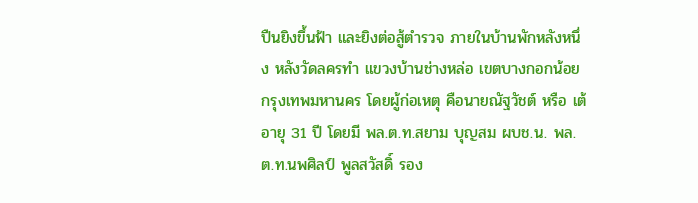ปืนยิงขึ้นฟ้า และยิงต่อสู้ตำรวจ ภายในบ้านพักหลังหนึ่ง หลังวัดลครทำ แขวงบ้านช่างหล่อ เขตบางกอกน้อย กรุงเทพมหานคร โดยผู้ก่อเหตุ คือนายณัฐวัชต์ หรือ เต้ อายุ 31 ปี โดยมี พล.ต.ท.สยาม บุญสม ผบช.น. พล.ต.ท.นพศิลป์ พูลสวัสดิ์ รอง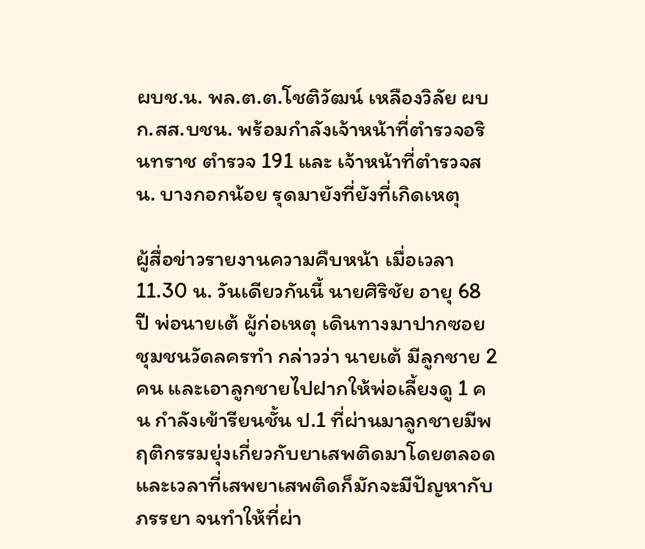ผบช.น. พล.ต.ต.โชติวัฒน์ เหลืองวิลัย ผบก.สส.บชน. พร้อมกำลังเจ้าหน้าที่ตำรวจอรินทราช ตำรวจ 191 และ เจ้าหน้าที่ตำรวจสน. บางกอกน้อย รุดมายังที่ยังที่เกิดเหตุ

ผู้สื่อข่าวรายงานความคืบหน้า เมื่อเวลา 11.30 น. วันเดียวกันนี้ นายศิริชัย อายุ 68 ปี พ่อนายเต้ ผู้ก่อเหตุ เดินทางมาปากซอยชุมชนวัดลครทำ กล่าวว่า นายเต้ มีลูกชาย 2 คน และเอาลูกชายไปฝากให้พ่อเลี้ยงดู 1 คน กำลังเข้ารียนชั้น ป.1 ที่ผ่านมาลูกชายมีพฤติกรรมยุ่งเกี่ยวกับยาเสพติดมาโดยตลอด และเวลาที่เสพยาเสพติดก็มักจะมีปัญหากับภรรยา จนทำให้ที่ผ่า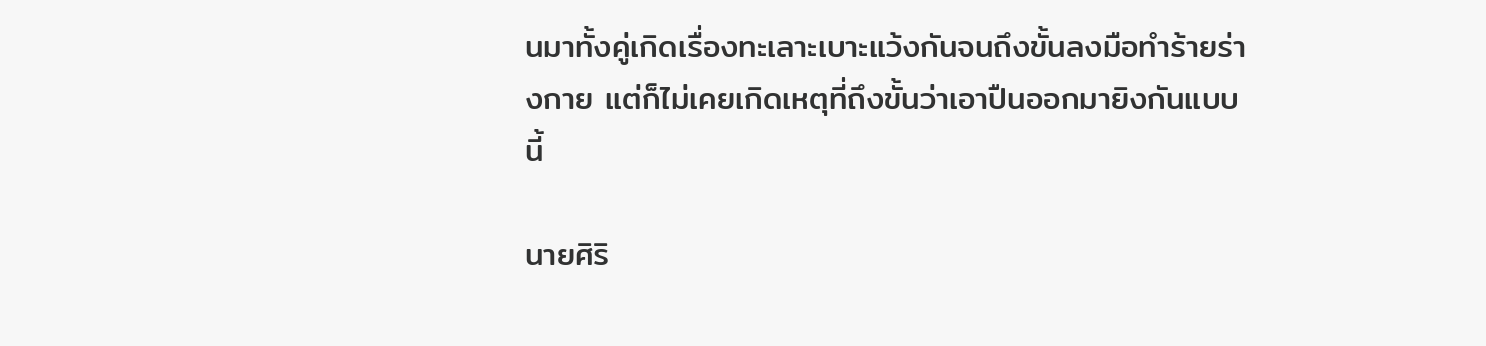นมาทั้งคู่เกิดเรื่องทะเลาะเบาะแว้งกันจนถึงขั้นลงมือทำร้ายร่างกาย แต่ก็ไม่เคยเกิดเหตุที่ถึงขั้นว่าเอาปืนออกมายิงกันแบบนี้

นายศิริ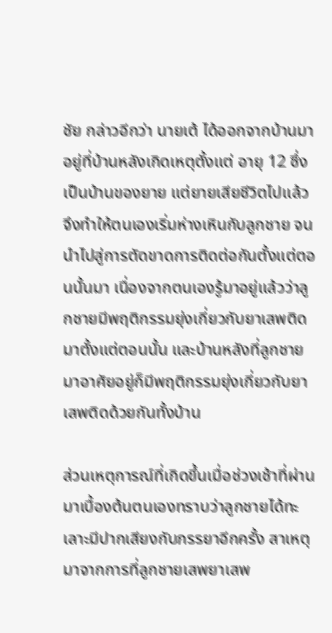ชัย กล่าวอีกว่า นายเต้ ได้ออกจากบ้านมาอยู่ที่บ้านหลังเกิดเหตุตั้งแต่ อายุ 12 ซึ่ง เป็นบ้านของยาย แต่ยายเสียชีวิตไปแล้ว จึงทำให้ตนเองเริ่มห่างเหินกับลูกชาย จนนำไปสู่การตัดขาดการติดต่อกันตั้งแต่ตอนนั้นมา เนื่องจากตนเองรู้มาอยู่แล้วว่าลูกชายมีพฤติกรรมยุ่งเกี่ยวกับยาเสพติดมาตั้งแต่ตอนนั้น และบ้านหลังที่ลูกชายมาอาศัยอยู่ก็มีพฤติกรรมยุ่งเกี่ยวกับยาเสพติดด้วยกันทั้งบ้าน

ส่วนเหตุการณ์ที่เกิดขึ้นเมื่อช่วงเช้าที่ผ่านมาเบื้องต้นตนเองทราบว่าลูกชายได้ทะเลาะมีปากเสียงกับภรรยาอีกครั้ง สาเหตุมาจากการที่ลูกชายเสพยาเสพ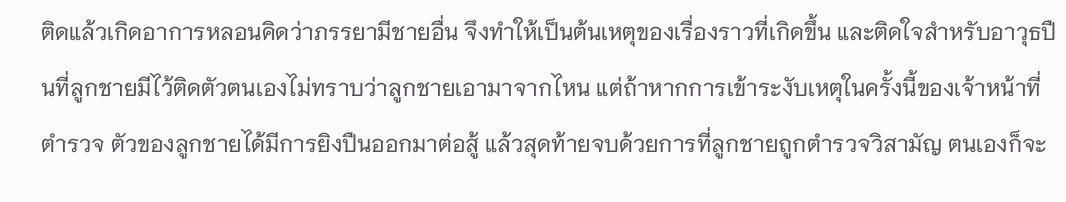ติดแล้วเกิดอาการหลอนคิดว่าภรรยามีชายอื่น จึงทำให้เป็นต้นเหตุของเรื่องราวที่เกิดขึ้น และติดใจสำหรับอาวุธปืนที่ลูกชายมีไว้ติดตัวตนเองไม่ทราบว่าลูกชายเอามาจากไหน แต่ถ้าหากการเข้าระงับเหตุในครั้งนี้ของเจ้าหน้าที่ตำรวจ ตัวของลูกชายได้มีการยิงปืนออกมาต่อสู้ แล้วสุดท้ายจบด้วยการที่ลูกชายถูกตำรวจวิสามัญ ตนเองก็จะ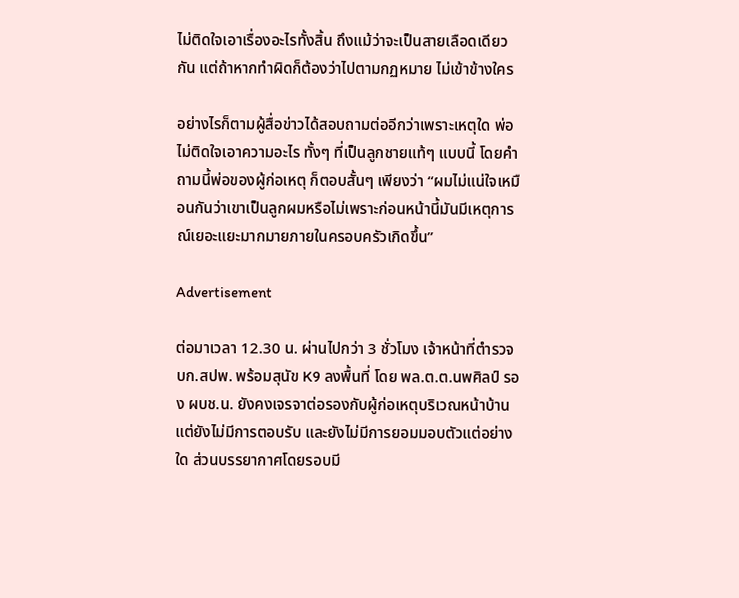ไม่ติดใจเอาเรื่องอะไรทั้งสิ้น ถึงแม้ว่าจะเป็นสายเลือดเดียวกัน แต่ถ้าหากทำผิดก็ต้องว่าไปตามกฏหมาย ไม่เข้าข้างใคร

อย่างไรก็ตามผู้สื่อข่าวได้สอบถามต่ออีกว่าเพราะเหตุใด พ่อไม่ติดใจเอาความอะไร ทั้งๆ ที่เป็นลูกชายแท้ๆ แบบนี้ โดยคำถามนี้พ่อของผู้ก่อเหตุ ก็ตอบสั้นๆ เพียงว่า “ผมไม่แน่ใจเหมือนกันว่าเขาเป็นลูกผมหรือไม่เพราะก่อนหน้านี้มันมีเหตุการณ์เยอะแยะมากมายภายในครอบครัวเกิดขึ้น”

Advertisement

ต่อมาเวลา 12.30 น. ผ่านไปกว่า 3 ชั่วโมง เจ้าหน้าที่ตำรวจ บก.สปพ. พร้อมสุนัข K9 ลงพื้นที่ โดย พล.ต.ต.นพศิลป์ รอง ผบช.น. ยังคงเจรจาต่อรองกับผู้ก่อเหตุบริเวณหน้าบ้าน แต่ยังไม่มีการตอบรับ และยังไม่มีการยอมมอบตัวแต่อย่างใด ส่วนบรรยากาศโดยรอบมี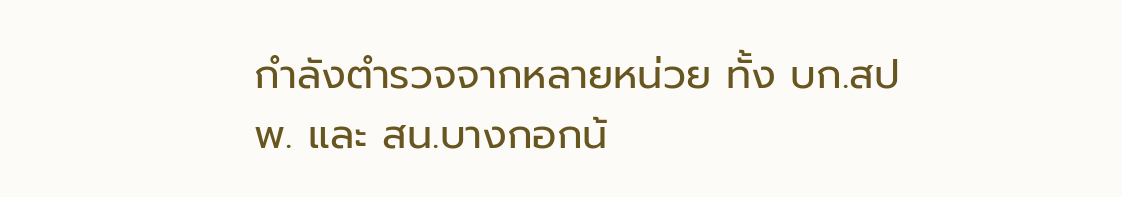กำลังตำรวจจากหลายหน่วย ทั้ง บก.สปพ. และ สน.บางกอกน้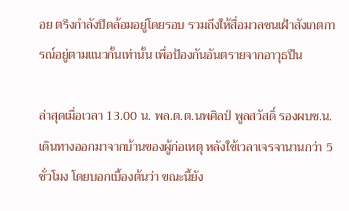อย ตรึงกำลังปิดล้อมอยู่โดยรอบ รวมถึงให้สื่อมวลชนเฝ้าสังเกตการณ์อยู่ตามแนวกั้นเท่านั้น เพื่อป้องกันอันตรายจากอาวุธปืน

ล่าสุดเมื่อเวลา 13.00 น. พล.ต.ต.นพศิลป์ พูลสวัสดิ์ รองผบช.น. เดินทางออกมาจากบ้านของผู้ก่อเหตุ หลังใช้เวลาเจรจานานกว่า 5 ชั่วโมง โดยบอกเบื้องต้นว่า ขณะนี้ยัง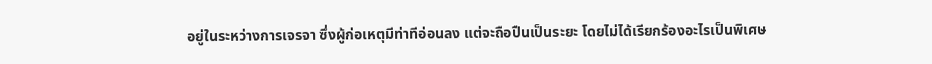อยู่ในระหว่างการเจรจา ซึ่งผู้ก่อเหตุมีท่าทีอ่อนลง แต่จะถือปืนเป็นระยะ โดยไม่ได้เรียกร้องอะไรเป็นพิเศษ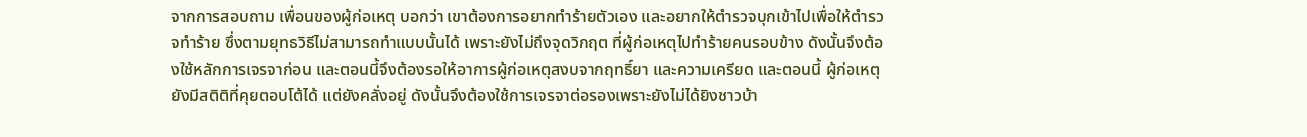จากการสอบถาม เพื่อนของผู้ก่อเหตุ บอกว่า เขาต้องการอยากทำร้ายตัวเอง และอยากให้ตำรวจบุกเข้าไปเพื่อให้ตำรวจทำร้าย ซึ่งตามยุทธวิธีไม่สามารถทำแบบนั้นได้ เพราะยังไม่ถึงจุดวิกฤต ที่ผู้ก่อเหตุไปทำร้ายคนรอบข้าง ดังนั้นจึงต้องใช้หลักการเจรจาก่อน และตอนนี้จึงต้องรอให้อาการผู้ก่อเหตุสงบจากฤทธิ์ยา และความเครียด และตอนนี้ ผู้ก่อเหตุ ยังมีสติติที่คุยตอบโต้ได้ แต่ยังคลั่งอยู่ ดังนั้นจึงต้องใช้การเจรจาต่อรองเพราะยังไม่ได้ยิงชาวบ้า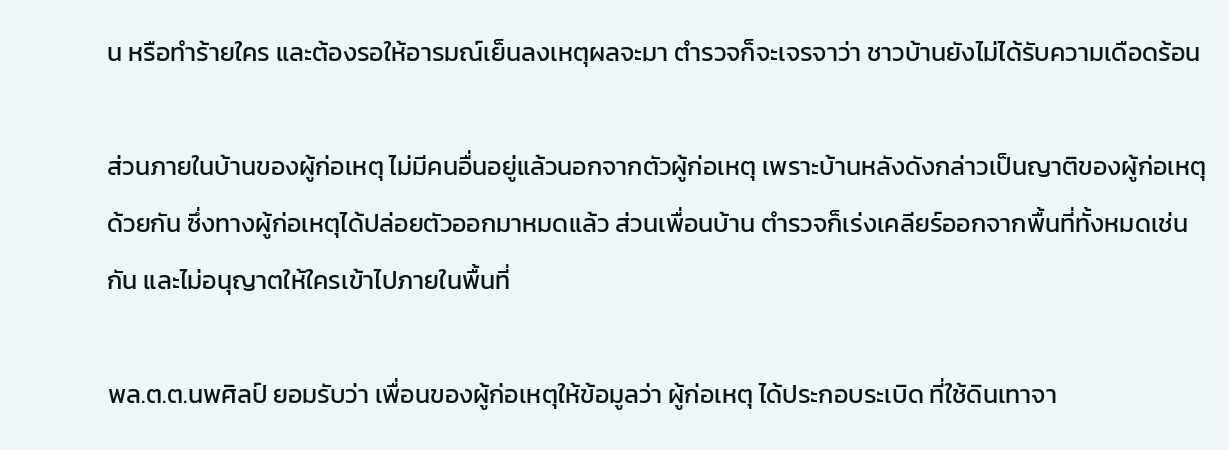น หรือทำร้ายใคร และต้องรอให้อารมณ์เย็นลงเหตุผลจะมา ตำรวจก็จะเจรจาว่า ชาวบ้านยังไม่ได้รับความเดือดร้อน

ส่วนภายในบ้านของผู้ก่อเหตุ ไม่มีคนอื่นอยู่แล้วนอกจากตัวผู้ก่อเหตุ เพราะบ้านหลังดังกล่าวเป็นญาติของผู้ก่อเหตุด้วยกัน ซึ่งทางผู้ก่อเหตุได้ปล่อยตัวออกมาหมดแล้ว ส่วนเพื่อนบ้าน ตำรวจก็เร่งเคลียร์ออกจากพื้นที่ทั้งหมดเช่นกัน และไม่อนุญาตให้ใครเข้าไปภายในพื้นที่

พล.ต.ต.นพศิลป์ ยอมรับว่า เพื่อนของผู้ก่อเหตุให้ข้อมูลว่า ผู้ก่อเหตุ ได้ประกอบระเบิด ที่ใช้ดินเทาจา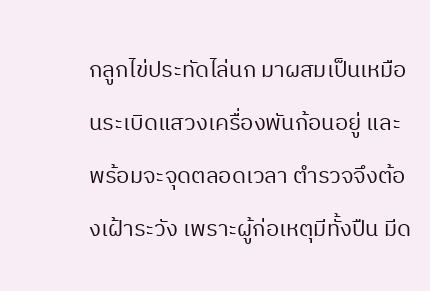กลูกไข่ประทัดไล่นก มาผสมเป็นเหมือนระเบิดแสวงเครื่องพันก้อนอยู่ และพร้อมจะจุดตลอดเวลา ตำรวจจึงต้องเฝ้าระวัง เพราะผู้ก่อเหตุมีทั้งปืน มีด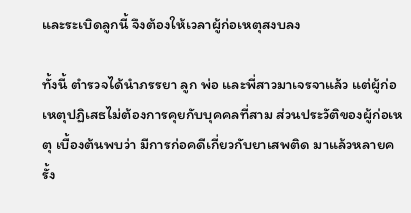และระเบิดลูกนี้ จึงต้องให้เวลาผู้ก่อเหตุสงบลง

ทั้งนี้ ตำรวจได้นำภรรยา ลูก พ่อ และพี่สาวมาเจรจาแล้ว แต่ผู้ก่อเหตุปฏิเสธไม่ต้องการคุยกับบุคคลที่สาม ส่วนประวัติของผู้ก่อเหตุ เบื้องต้นพบว่า มีการก่อคดีเกี่ยวกับยาเสพติด มาแล้วหลายครั้ง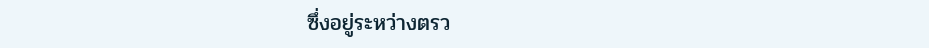ซึ่งอยู่ระหว่างตรว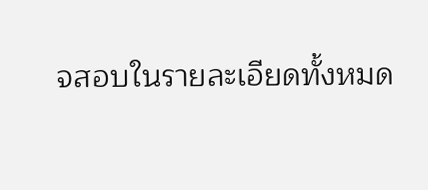จสอบในรายละเอียดทั้งหมด